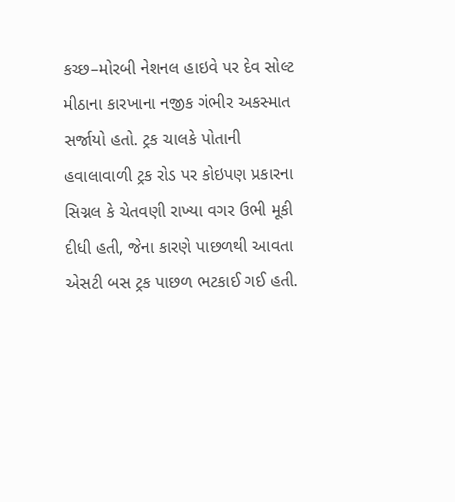કચ્છ–મોરબી નેશનલ હાઇવે પર દેવ સોલ્ટ મીઠાના કારખાના નજીક ગંભીર અકસ્માત સર્જાયો હતો. ટ્રક ચાલકે પોતાની હવાલાવાળી ટ્રક રોડ પર કોઇપણ પ્રકારના સિગ્નલ કે ચેતવણી રાખ્યા વગર ઉભી મૂકી દીધી હતી, જેના કારણે પાછળથી આવતા એસટી બસ ટ્રક પાછળ ભટકાઈ ગઈ હતી.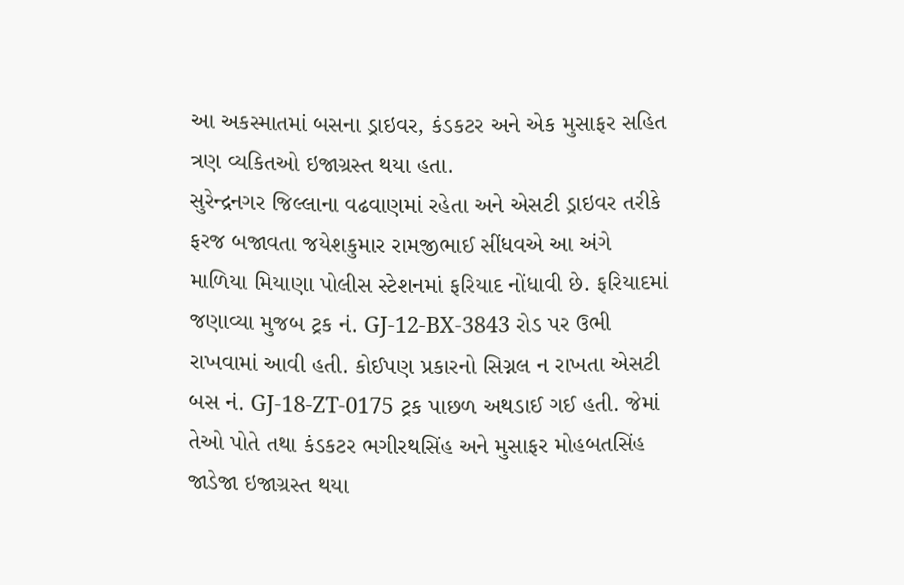આ અકસ્માતમાં બસના ડ્રાઇવર, કંડકટર અને એક મુસાફર સહિત ત્રણ વ્યકિતઓ ઇજાગ્રસ્ત થયા હતા.
સુરેન્દ્રનગર જિલ્લાના વઢવાણમાં રહેતા અને એસટી ડ્રાઇવર તરીકે ફરજ બજાવતા જયેશકુમાર રામજીભાઈ સીંધવએ આ અંગે માળિયા મિયાણા પોલીસ સ્ટેશનમાં ફરિયાદ નોંધાવી છે. ફરિયાદમાં જણાવ્યા મુજબ ટ્રક નં. GJ-12-BX-3843 રોડ પર ઉભી રાખવામાં આવી હતી. કોઈપણ પ્રકારનો સિગ્નલ ન રાખતા એસટી બસ નં. GJ-18-ZT-0175 ટ્રક પાછળ અથડાઈ ગઈ હતી. જેમાં તેઓ પોતે તથા કંડકટર ભગીરથસિંહ અને મુસાફર મોહબતસિંહ જાડેજા ઇજાગ્રસ્ત થયા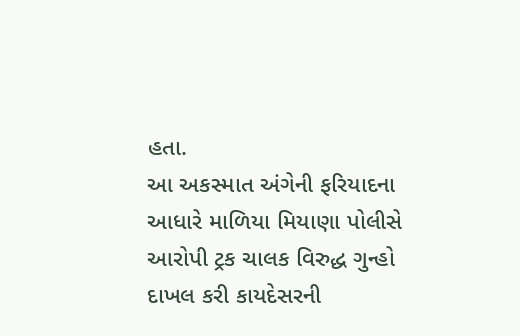હતા.
આ અકસ્માત અંગેની ફરિયાદના આધારે માળિયા મિયાણા પોલીસે આરોપી ટ્રક ચાલક વિરુદ્ધ ગુન્હો દાખલ કરી કાયદેસરની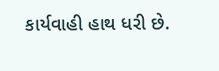કાર્યવાહી હાથ ધરી છે.